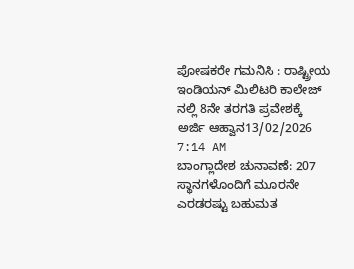ಪೋಷಕರೇ ಗಮನಿಸಿ : ರಾಷ್ಟ್ರೀಯ ಇಂಡಿಯನ್ ಮಿಲಿಟರಿ ಕಾಲೇಜ್ ನಲ್ಲಿ 8ನೇ ತರಗತಿ ಪ್ರವೇಶಕ್ಕೆ ಅರ್ಜಿ ಆಹ್ವಾನ13/02/2026 7:14 AM
ಬಾಂಗ್ಲಾದೇಶ ಚುನಾವಣೆ: 207 ಸ್ಥಾನಗಳೊಂದಿಗೆ ಮೂರನೇ ಎರಡರಷ್ಟು ಬಹುಮತ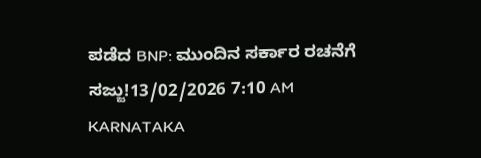ಪಡೆದ BNP: ಮುಂದಿನ ಸರ್ಕಾರ ರಚನೆಗೆ ಸಜ್ಜು!13/02/2026 7:10 AM
KARNATAKA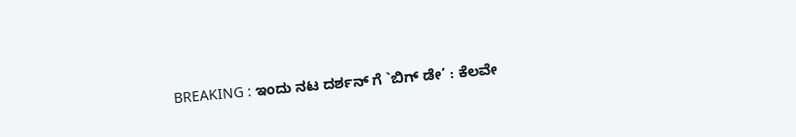BREAKING : ಇಂದು ನಟ ದರ್ಶನ್ ಗೆ `ಬಿಗ್ ಡೇ’ : ಕೆಲವೇ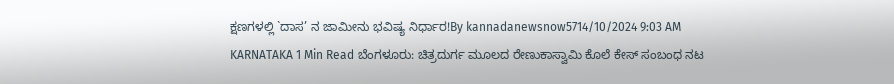ಕ್ಷಣಗಳಲ್ಲಿ `ದಾಸ’ ನ ಜಾಮೀನು ಭವಿಷ್ಯ ನಿರ್ಧಾರ!By kannadanewsnow5714/10/2024 9:03 AM KARNATAKA 1 Min Read ಬೆಂಗಳೂರು: ಚಿತ್ರದುರ್ಗ ಮೂಲದ ರೇಣುಕಾಸ್ವಾಮಿ ಕೊಲೆ ಕೇಸ್ ಸಂಬಂಧ ನಟ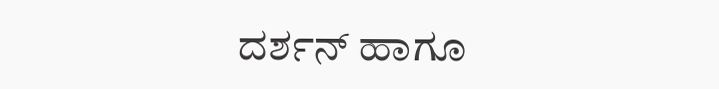ದರ್ಶನ್ ಹಾಗೂ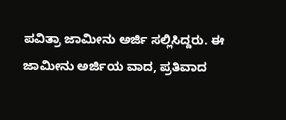ಪವಿತ್ರಾ ಜಾಮೀನು ಅರ್ಜಿ ಸಲ್ಲಿಸಿದ್ದರು. ಈ ಜಾಮೀನು ಅರ್ಜಿಯ ವಾದ, ಪ್ರತಿವಾದ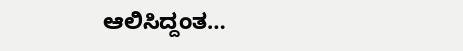ಆಲಿಸಿದ್ದಂತ…